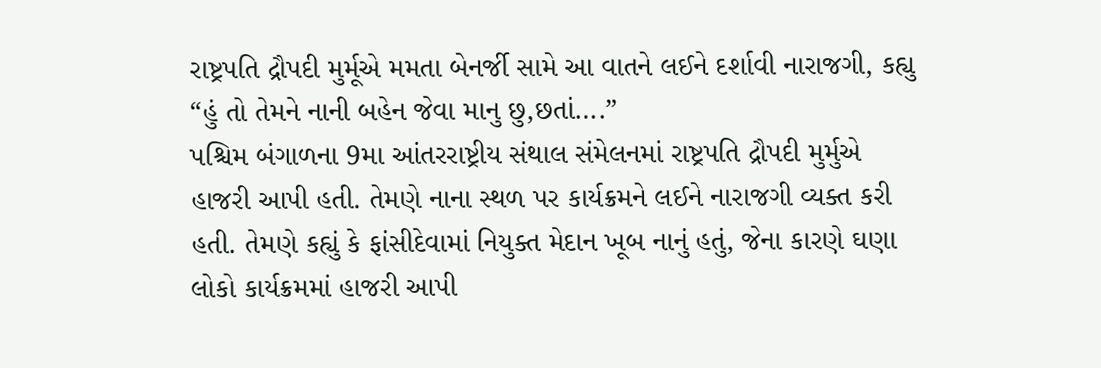રાષ્ટ્રપતિ દ્રૌપદી મુર્મૂએ મમતા બેનર્જી સામે આ વાતને લઈને દર્શાવી નારાજગી, કહ્યુ “હું તો તેમને નાની બહેન જેવા માનુ છુ,છતાં….”
પશ્ચિમ બંગાળના 9મા આંતરરાષ્ટ્રીય સંથાલ સંમેલનમાં રાષ્ટ્રપતિ દ્રૌપદી મુર્મુએ હાજરી આપી હતી. તેમણે નાના સ્થળ પર કાર્યક્રમને લઈને નારાજગી વ્યક્ત કરી હતી. તેમણે કહ્યું કે ફાંસીદેવામાં નિયુક્ત મેદાન ખૂબ નાનું હતું, જેના કારણે ઘણા લોકો કાર્યક્રમમાં હાજરી આપી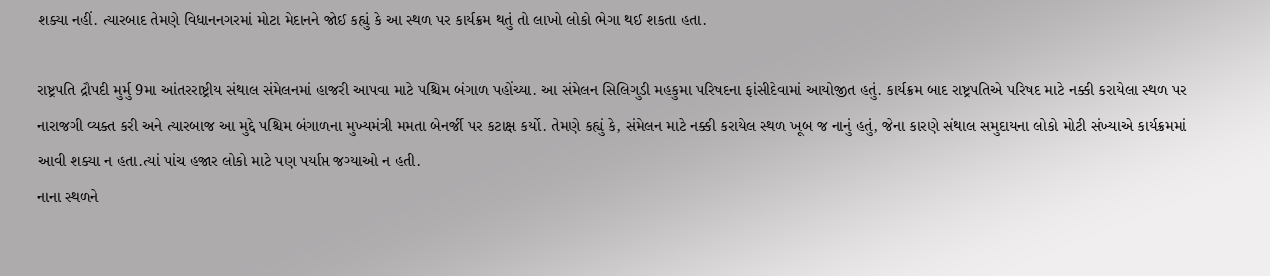શક્યા નહીં. ત્યારબાદ તેમણે વિધાનનગરમાં મોટા મેદાનને જોઈ કહ્યું કે આ સ્થળ પર કાર્યક્રમ થતું તો લાખો લોકો ભેગા થઈ શકતા હતા.

રાષ્ટ્રપતિ દ્રૌપદી મુર્મુ 9મા આંતરરાષ્ટ્રીય સંથાલ સંમેલનમાં હાજરી આપવા માટે પશ્ચિમ બંગાળ પહોંચ્યા. આ સંમેલન સિલિગુડી મહકુમા પરિષદના ફાંસીદેવામાં આયોજીત હતું. કાર્યક્રમ બાદ રાષ્ટ્રપતિએ પરિષદ માટે નક્કી કરાયેલા સ્થળ પર નારાજગી વ્યક્ત કરી અને ત્યારબાજ આ મુદ્દે પશ્ચિમ બંગાળના મુખ્યમંત્રી મમતા બેનર્જી પર કટાક્ષ કર્યો. તેમણે કહ્યું કે, સંમેલન માટે નક્કી કરાયેલ સ્થળ ખૂબ જ નાનું હતું, જેના કારણે સંથાલ સમુદાયના લોકો મોટી સંખ્યાએ કાર્યક્રમમાં આવી શક્યા ન હતા.ત્યાં પાંચ હજાર લોકો માટે પણ પર્યાપ્ત જગ્યાઓ ન હતી.
નાના સ્થળને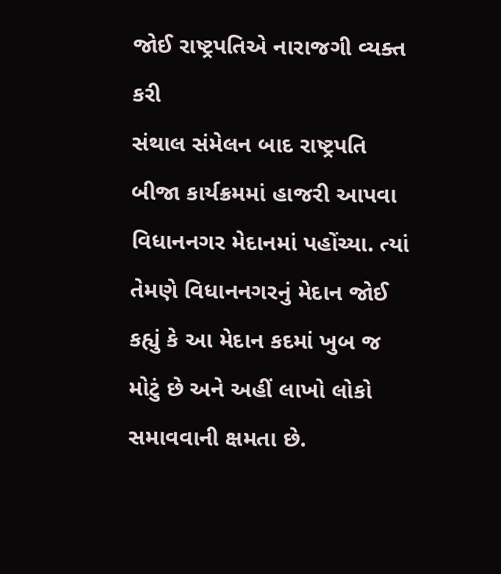જોઈ રાષ્ટ્રપતિએ નારાજગી વ્યક્ત કરી
સંથાલ સંમેલન બાદ રાષ્ટ્રપતિ બીજા કાર્યક્રમમાં હાજરી આપવા વિધાનનગર મેદાનમાં પહોંચ્યા. ત્યાં તેમણે વિધાનનગરનું મેદાન જોઈ કહ્યું કે આ મેદાન કદમાં ખુબ જ મોટું છે અને અહીં લાખો લોકો સમાવવાની ક્ષમતા છે.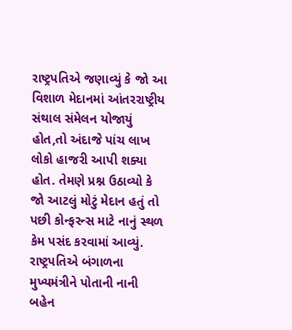રાષ્ટ્રપતિએ જણાવ્યું કે જો આ વિશાળ મેદાનમાં આંતરરાષ્ટ્રીય સંથાલ સંમેલન યોજાયું હોત,તો અંદાજે પાંચ લાખ લોકો હાજરી આપી શક્યા હોત. તેમણે પ્રશ્ન ઉઠાવ્યો કે જો આટલું મોટું મેદાન હતું તો પછી કોન્ફરન્સ માટે નાનું સ્થળ કેમ પસંદ કરવામાં આવ્યું.
રાષ્ટ્રપતિએ બંગાળના મુખ્યમંત્રીને પોતાની નાની બહેન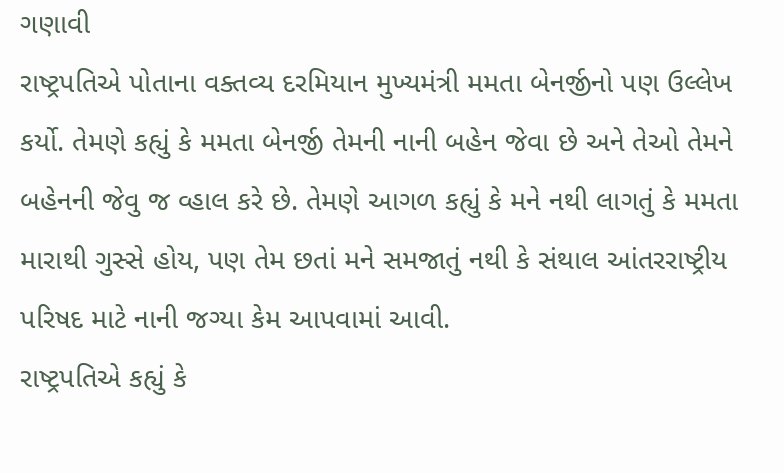ગણાવી
રાષ્ટ્રપતિએ પોતાના વક્તવ્ય દરમિયાન મુખ્યમંત્રી મમતા બેનર્જીનો પણ ઉલ્લેખ કર્યો. તેમણે કહ્યું કે મમતા બેનર્જી તેમની નાની બહેન જેવા છે અને તેઓ તેમને બહેનની જેવુ જ વ્હાલ કરે છે. તેમણે આગળ કહ્યું કે મને નથી લાગતું કે મમતા મારાથી ગુસ્સે હોય, પણ તેમ છતાં મને સમજાતું નથી કે સંથાલ આંતરરાષ્ટ્રીય પરિષદ માટે નાની જગ્યા કેમ આપવામાં આવી.
રાષ્ટ્રપતિએ કહ્યું કે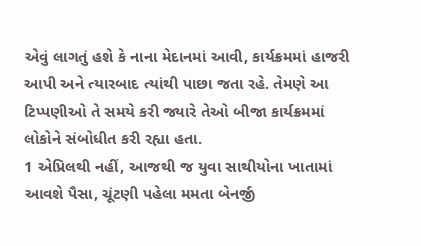એવું લાગતું હશે કે નાના મેદાનમાં આવી, કાર્યક્રમમાં હાજરી આપી અને ત્યારબાદ ત્યાંથી પાછા જતા રહે. તેમણે આ ટિપ્પણીઓ તે સમયે કરી જ્યારે તેઓ બીજા કાર્યક્રમમાં લોકોને સંબોધીત કરી રહ્યા હતા.
1 એપ્રિલથી નહીં, આજથી જ યુવા સાથીયોના ખાતામાં આવશે પૈસા, ચૂંટણી પહેલા મમતા બેનર્જી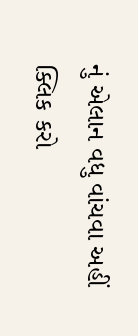નું એલાન વધુ વાંચવા અહીં ક્લિક કરો